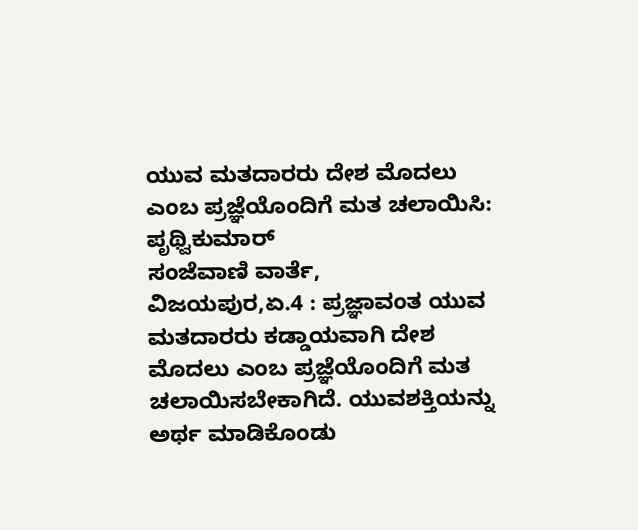ಯುವ ಮತದಾರರು ದೇಶ ಮೊದಲು ಎಂಬ ಪ್ರಜ್ಞೆಯೊಂದಿಗೆ ಮತ ಚಲಾಯಿಸಿ: ಪೃಥ್ವಿಕುಮಾರ್
ಸಂಜೆವಾಣಿ ವಾರ್ತೆ,
ವಿಜಯಪುರ,ಏ.4 : ಪ್ರಜ್ಞಾವಂತ ಯುವ ಮತದಾರರು ಕಡ್ಡಾಯವಾಗಿ ದೇಶ ಮೊದಲು ಎಂಬ ಪ್ರಜ್ಞೆಯೊಂದಿಗೆ ಮತ ಚಲಾಯಿಸಬೇಕಾಗಿದೆ. ಯುವಶಕ್ತಿಯನ್ನು ಅರ್ಥ ಮಾಡಿಕೊಂಡು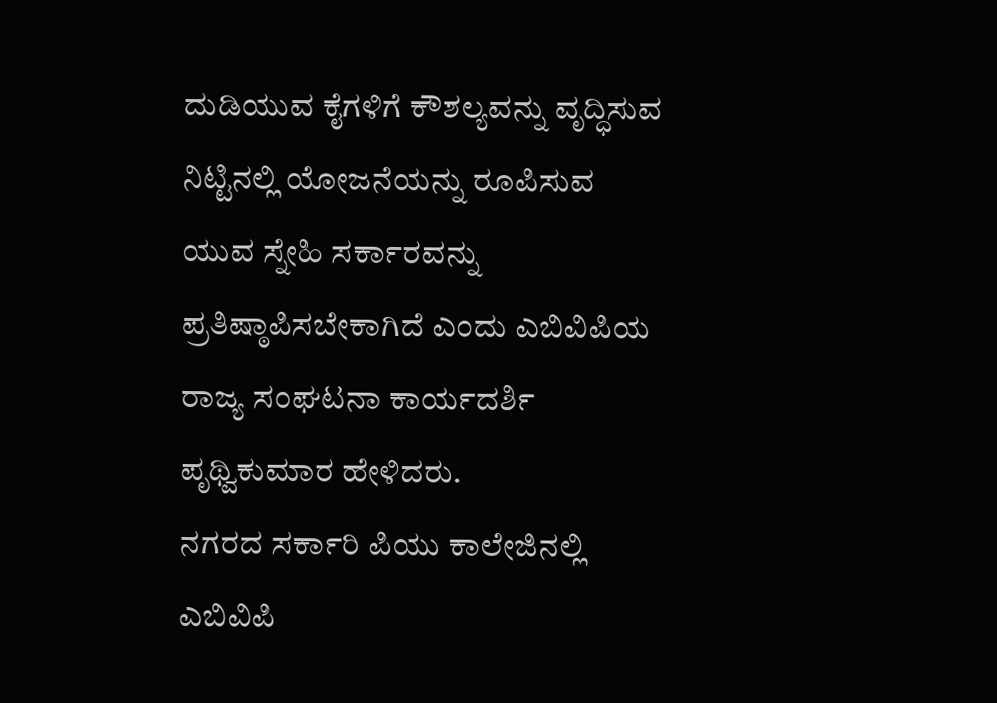ದುಡಿಯುವ ಕೈಗಳಿಗೆ ಕೌಶಲ್ಯವನ್ನು ವೃದ್ಧಿಸುವ ನಿಟ್ಟಿನಲ್ಲಿ ಯೋಜನೆಯನ್ನು ರೂಪಿಸುವ ಯುವ ಸ್ನೇಹಿ ಸರ್ಕಾರವನ್ನು ಪ್ರತಿಷ್ಠಾಪಿಸಬೇಕಾಗಿದೆ ಎಂದು ಎಬಿವಿಪಿಯ ರಾಜ್ಯ ಸಂಘಟನಾ ಕಾರ್ಯದರ್ಶಿ ಪೃಥ್ವಿಕುಮಾರ ಹೇಳಿದರು.
ನಗರದ ಸರ್ಕಾರಿ ಪಿಯು ಕಾಲೇಜಿನಲ್ಲಿ ಎಬಿವಿಪಿ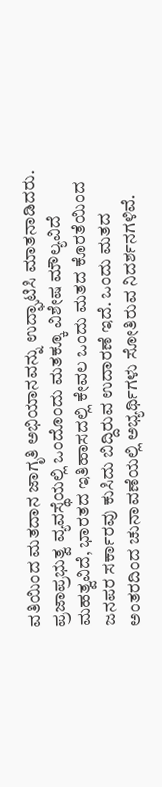ವತಿಯಿಂದ ಮತದಾನ ಜಾಗೃತಿ ಅಭಿಯಾನವನ್ನು ಉದ್ಘಾಟಿಸಿ ಮಾತನಾಡಿದರು.
ಪ್ರಜಾಪ್ರಭುತ್ವ ವ್ಯವಸ್ಥೆಯಲ್ಲಿ ಒಂದೊಂದು ಮತಕ್ಕೂ ವಿಶೇಷ ಮೌಲ್ಯವಿದೆ ಮಹತ್ವವಿದೆ, ಭಾರತದ ಇತಿಹಾಸದಲ್ಲಿ ಕೇವಲ ಒಂದು ಮತದ ಕೊರತೆಯಿಂದ ಜನಪರ ಸರ್ಕಾರವು ಕುಸಿದು ಬಿದ್ದಿರುವ ಉದಾರಣೆ ಇದೆ. ಒಂದು ಮತದ ಅಂತರದಿಂದ ಚುನಾವಣೆಯಲ್ಲಿ ಅಭ್ಯರ್ಥಿಗಳು ಸೋತಿರುವ ನಿದರ್ಶನಗಳಿವೆ.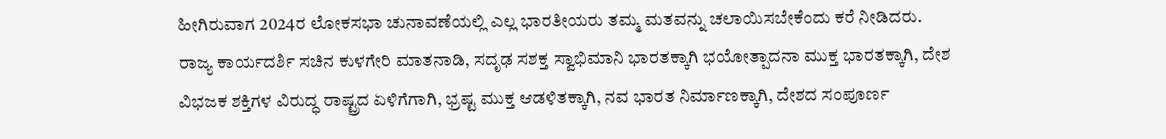ಹೀಗಿರುವಾಗ 2024ರ ಲೋಕಸಭಾ ಚುನಾವಣೆಯಲ್ಲಿ ಎಲ್ಲ ಭಾರತೀಯರು ತಮ್ಮ ಮತವನ್ನು ಚಲಾಯಿಸಬೇಕೆಂದು ಕರೆ ನೀಡಿದರು.
ರಾಜ್ಯ ಕಾರ್ಯದರ್ಶಿ ಸಚಿನ ಕುಳಗೇರಿ ಮಾತನಾಡಿ, ಸದೃಢ ಸಶಕ್ತ ಸ್ವಾಭಿಮಾನಿ ಭಾರತಕ್ಕಾಗಿ ಭಯೋತ್ಪಾದನಾ ಮುಕ್ತ ಭಾರತಕ್ಕಾಗಿ, ದೇಶ ವಿಭಜಕ ಶಕ್ತಿಗಳ ವಿರುದ್ಧ ರಾಷ್ಟ್ರದ ಏಳಿಗೆಗಾಗಿ, ಭ್ರಷ್ಟ ಮುಕ್ತ ಆಡಳಿತಕ್ಕಾಗಿ, ನವ ಭಾರತ ನಿರ್ಮಾಣಕ್ಕಾಗಿ, ದೇಶದ ಸಂಪೂರ್ಣ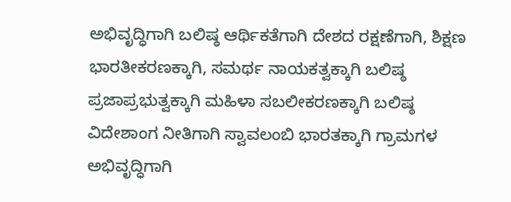ಅಭಿವೃದ್ಧಿಗಾಗಿ ಬಲಿಷ್ಠ ಆರ್ಥಿಕತೆಗಾಗಿ ದೇಶದ ರಕ್ಷಣೆಗಾಗಿ, ಶಿಕ್ಷಣ ಭಾರತೀಕರಣಕ್ಕಾಗಿ, ಸಮರ್ಥ ನಾಯಕತ್ವಕ್ಕಾಗಿ ಬಲಿಷ್ಠ ಪ್ರಜಾಪ್ರಭುತ್ವಕ್ಕಾಗಿ ಮಹಿಳಾ ಸಬಲೀಕರಣಕ್ಕಾಗಿ ಬಲಿಷ್ಠ ವಿದೇಶಾಂಗ ನೀತಿಗಾಗಿ ಸ್ವಾವಲಂಬಿ ಭಾರತಕ್ಕಾಗಿ ಗ್ರಾಮಗಳ ಅಭಿವೃದ್ಧಿಗಾಗಿ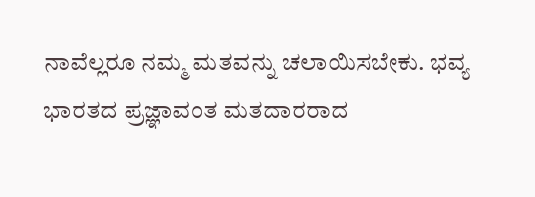ನಾವೆಲ್ಲರೂ ನಮ್ಮ ಮತವನ್ನು ಚಲಾಯಿಸಬೇಕು. ಭವ್ಯ ಭಾರತದ ಪ್ರಜ್ಞಾವಂತ ಮತದಾರರಾದ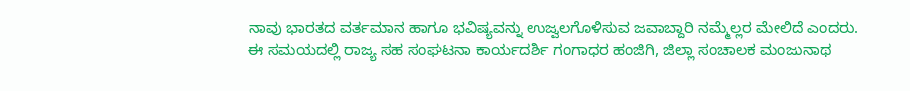ನಾವು ಭಾರತದ ವರ್ತಮಾನ ಹಾಗೂ ಭವಿಷ್ಯವನ್ನು ಉಜ್ವಲಗೊಳಿಸುವ ಜವಾಬ್ದಾರಿ ನಮ್ಮೆಲ್ಲರ ಮೇಲಿದೆ ಎಂದರು.
ಈ ಸಮಯದಲ್ಲಿ ರಾಜ್ಯ ಸಹ ಸಂಘಟನಾ ಕಾರ್ಯದರ್ಶಿ ಗಂಗಾಧರ ಹಂಜಿಗಿ, ಜಿಲ್ಲಾ ಸಂಚಾಲಕ ಮಂಜುನಾಥ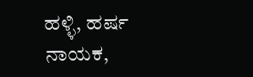ಹಳ್ಳಿ, ಹರ್ಷ ನಾಯಕ,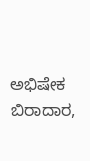ಅಭಿಷೇಕ ಬಿರಾದಾರ,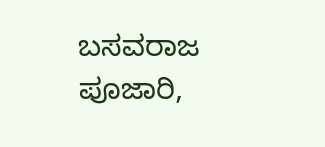ಬಸವರಾಜ ಪೂಜಾರಿ,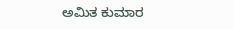ಅಮಿತ ಕುಮಾರ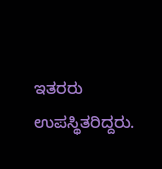ಇತರರು ಉಪಸ್ಥಿತರಿದ್ದರು.